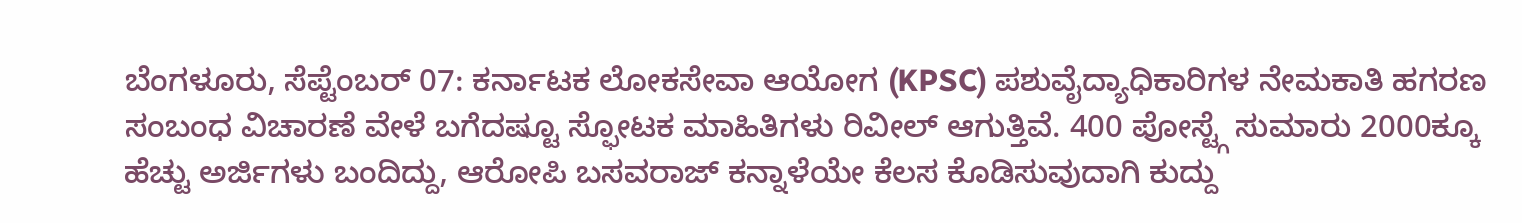ಬೆಂಗಳೂರು, ಸೆಪ್ಟೆಂಬರ್ 07: ಕರ್ನಾಟಕ ಲೋಕಸೇವಾ ಆಯೋಗ (KPSC) ಪಶುವೈದ್ಯಾಧಿಕಾರಿಗಳ ನೇಮಕಾತಿ ಹಗರಣ ಸಂಬಂಧ ವಿಚಾರಣೆ ವೇಳೆ ಬಗೆದಷ್ಟೂ ಸ್ಫೋಟಕ ಮಾಹಿತಿಗಳು ರಿವೀಲ್ ಆಗುತ್ತಿವೆ. 400 ಪೋಸ್ಟ್ಗೆ ಸುಮಾರು 2000ಕ್ಕೂ ಹೆಚ್ಟು ಅರ್ಜಿಗಳು ಬಂದಿದ್ದು, ಆರೋಪಿ ಬಸವರಾಜ್ ಕನ್ನಾಳೆಯೇ ಕೆಲಸ ಕೊಡಿಸುವುದಾಗಿ ಕುದ್ದು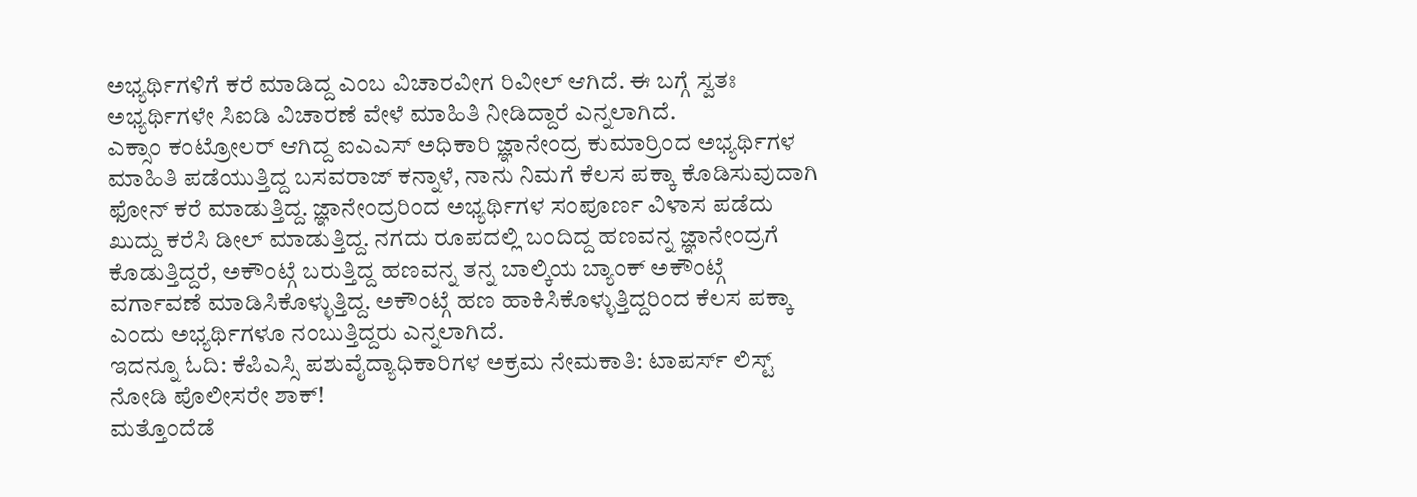ಅಭ್ಯರ್ಥಿಗಳಿಗೆ ಕರೆ ಮಾಡಿದ್ದ ಎಂಬ ವಿಚಾರವೀಗ ರಿವೀಲ್ ಆಗಿದೆ. ಈ ಬಗ್ಗೆ ಸ್ವತಃ ಅಭ್ಯರ್ಥಿಗಳೇ ಸಿಐಡಿ ವಿಚಾರಣೆ ವೇಳೆ ಮಾಹಿತಿ ನೀಡಿದ್ದಾರೆ ಎನ್ನಲಾಗಿದೆ.
ಎಕ್ಸಾಂ ಕಂಟ್ರೋಲರ್ ಆಗಿದ್ದ ಐಎಎಸ್ ಅಧಿಕಾರಿ ಜ್ಞಾನೇಂದ್ರ ಕುಮಾರ್ರಿಂದ ಅಭ್ಯರ್ಥಿಗಳ ಮಾಹಿತಿ ಪಡೆಯುತ್ತಿದ್ದ ಬಸವರಾಜ್ ಕನ್ನಾಳೆ, ನಾನು ನಿಮಗೆ ಕೆಲಸ ಪಕ್ಕಾ ಕೊಡಿಸುವುದಾಗಿ ಫೋನ್ ಕರೆ ಮಾಡುತ್ತಿದ್ದ. ಜ್ಞಾನೇಂದ್ರರಿಂದ ಅಭ್ಯರ್ಥಿಗಳ ಸಂಪೂರ್ಣ ವಿಳಾಸ ಪಡೆದು ಖುದ್ದು ಕರೆಸಿ ಡೀಲ್ ಮಾಡುತ್ತಿದ್ದ. ನಗದು ರೂಪದಲ್ಲಿ ಬಂದಿದ್ದ ಹಣವನ್ನ ಜ್ಞಾನೇಂದ್ರಗೆ ಕೊಡುತ್ತಿದ್ದರೆ, ಅಕೌಂಟ್ಗೆ ಬರುತ್ತಿದ್ದ ಹಣವನ್ನ ತನ್ನ ಬಾಲ್ಕಿಯ ಬ್ಯಾಂಕ್ ಅಕೌಂಟ್ಗೆ ವರ್ಗಾವಣೆ ಮಾಡಿಸಿಕೊಳ್ಳುತ್ತಿದ್ದ. ಅಕೌಂಟ್ಗೆ ಹಣ ಹಾಕಿಸಿಕೊಳ್ಳುತ್ತಿದ್ದರಿಂದ ಕೆಲಸ ಪಕ್ಕಾ ಎಂದು ಅಭ್ಯರ್ಥಿಗಳೂ ನಂಬುತ್ತಿದ್ದರು ಎನ್ನಲಾಗಿದೆ.
ಇದನ್ನೂ ಓದಿ: ಕೆಪಿಎಸ್ಸಿ ಪಶುವೈದ್ಯಾಧಿಕಾರಿಗಳ ಅಕ್ರಮ ನೇಮಕಾತಿ: ಟಾಪರ್ಸ್ ಲಿಸ್ಟ್ ನೋಡಿ ಪೊಲೀಸರೇ ಶಾಕ್!
ಮತ್ತೊಂದೆಡೆ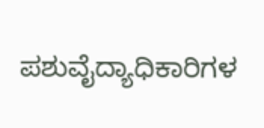ಪಶುವೈದ್ಯಾಧಿಕಾರಿಗಳ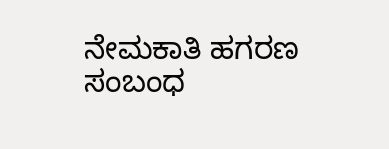ನೇಮಕಾತಿ ಹಗರಣ ಸಂಬಂಧ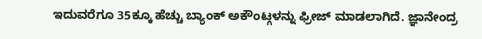ಇದುವರೆಗೂ 35ಕ್ಕೂ ಹೆಚ್ಚು ಬ್ಯಾಂಕ್ ಅಕೌಂಟ್ಗಳನ್ನು ಫ್ರೀಜ್ ಮಾಡಲಾಗಿದೆ. ಜ್ಞಾನೇಂದ್ರ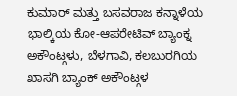ಕುಮಾರ್ ಮತ್ತು ಬಸವರಾಜ ಕನ್ನಾಳೆಯ ಭಾಲ್ಕಿಯ ಕೋ-ಆಪರೇಟಿವ್ ಬ್ಯಾಂಕ್ನ ಅಕೌಂಟ್ಗಳು, ಬೆಳಗಾವಿ, ಕಲಬುರಗಿಯ ಖಾಸಗಿ ಬ್ಯಾಂಕ್ ಅಕೌಂಟ್ಗಳ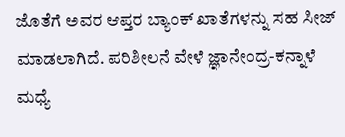ಜೊತೆಗೆ ಅವರ ಆಪ್ತರ ಬ್ಯಾಂಕ್ ಖಾತೆಗಳನ್ನು ಸಹ ಸೀಜ್ ಮಾಡಲಾಗಿದೆ. ಪರಿಶೀಲನೆ ವೇಳೆ ಜ್ಞಾನೇಂದ್ರ-ಕನ್ನಾಳೆ ಮಧ್ಯೆ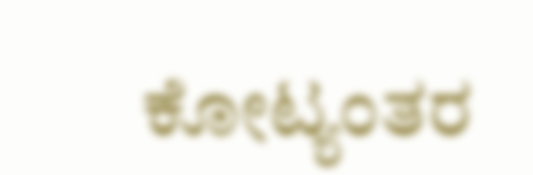ಕೋಟ್ಯಂತರ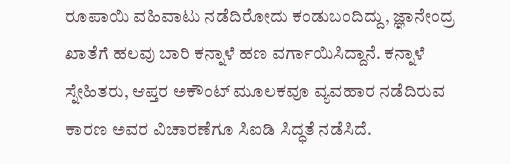ರೂಪಾಯಿ ವಹಿವಾಟು ನಡೆದಿರೋದು ಕಂಡುಬಂದಿದ್ದು, ಜ್ಞಾನೇಂದ್ರ ಖಾತೆಗೆ ಹಲವು ಬಾರಿ ಕನ್ನಾಳೆ ಹಣ ವರ್ಗಾಯಿಸಿದ್ದಾನೆ. ಕನ್ನಾಳೆ ಸ್ನೇಹಿತರು, ಆಪ್ತರ ಅಕೌಂಟ್ ಮೂಲಕವೂ ವ್ಯವಹಾರ ನಡೆದಿರುವ ಕಾರಣ ಅವರ ವಿಚಾರಣೆಗೂ ಸಿಐಡಿ ಸಿದ್ಧತೆ ನಡೆಸಿದೆ.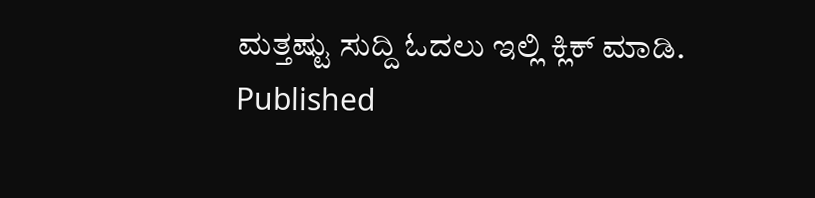ಮತ್ತಷ್ಟು ಸುದ್ದಿ ಓದಲು ಇಲ್ಲಿ ಕ್ಲಿಕ್ ಮಾಡಿ.
Published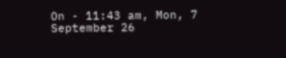On - 11:43 am, Mon, 7 September 26